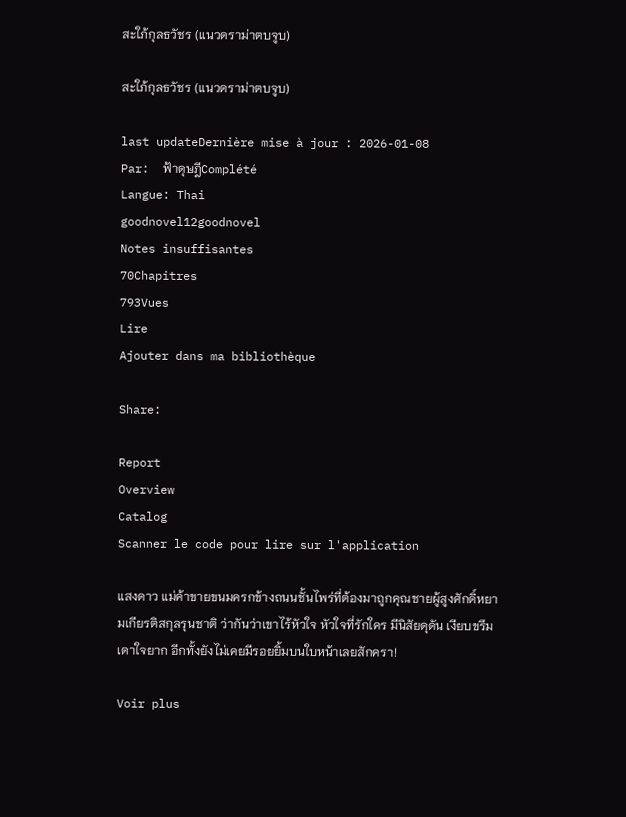สะใภ้กุลธวัชร (แนวดราม่าตบจูบ)

สะใภ้กุลธวัชร (แนวดราม่าตบจูบ)

last updateDernière mise à jour : 2026-01-08
Par:  ฟ้าดุษฎีComplété
Langue: Thai
goodnovel12goodnovel
Notes insuffisantes
70Chapitres
793Vues
Lire
Ajouter dans ma bibliothèque

Share:

Report
Overview
Catalog
Scanner le code pour lire sur l'application

แสงดาว แม่ค้าขายขนมครกข้างถนนชั้นไพร่ที่ต้องมาถูกคุณชายผู้สูงศักดิ์หยามเกียรติสกุลรุนชาติ ว่ากันว่าเขาไร้หัวใจ หัวใจที่รักใคร มีนิสัยดุดัน เงียบขรึม เดาใจยาก อีกทั้งยังไม่เคยมีรอยยิ้มบนใบหน้าเลยสักครา!

Voir plus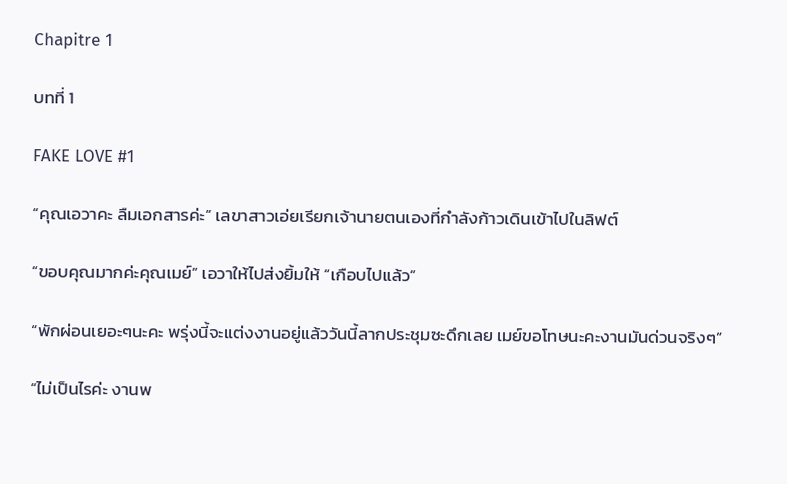Chapitre 1

บทที่ 1

FAKE LOVE #1

“คุณเอวาคะ ลืมเอกสารค่ะ” เลขาสาวเอ่ยเรียกเจ้านายตนเองที่กำลังก้าวเดินเข้าไปในลิฟต์

“ขอบคุณมากค่ะคุณเมย์” เอวาให้ไปส่งยิ้มให้ “เกือบไปแล้ว”

“พักผ่อนเยอะๆนะคะ พรุ่งนี้จะแต่งงานอยู่แล้ววันนี้ลากประชุมซะดึกเลย เมย์ขอโทษนะคะงานมันด่วนจริงๆ”

“ไม่เป็นไรค่ะ งานพ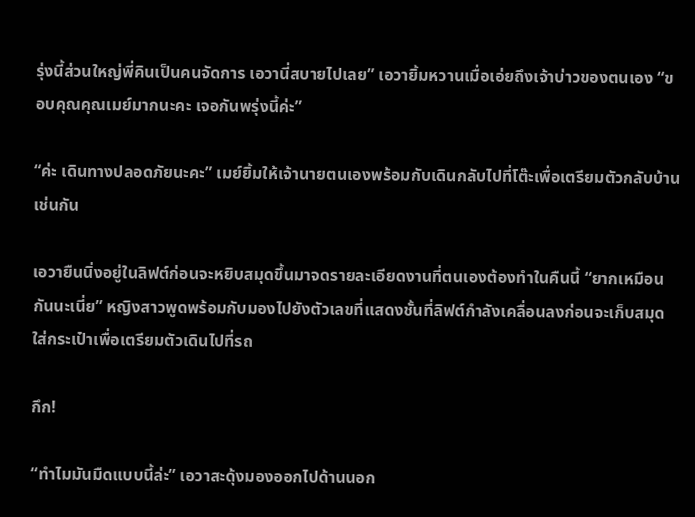รุ่งนี้ส่วนใหญ่พี่คินเป็นคนจัดการ เอวานี่สบายไปเลย” เอวายิ้มหวานเมื่อเอ่ยถึงเจ้าบ่าวของตนเอง “ขอบคุณคุณเมย์มากนะคะ เจอกันพรุ่งนี้ค่ะ”

“ค่ะ เดินทางปลอดภัยนะคะ” เมย์ยิ้มให้เจ้านายตนเองพร้อมกับเดินกลับไปที่โต๊ะเพื่อเตรียมตัวกลับบ้านเช่นกัน

เอวายืนนิ่งอยู่ในลิฟต์ก่อนจะหยิบสมุดขึ้นมาจดรายละเอียดงานที่ตนเองต้องทำในคืนนี้ “ยากเหมือนกันนะเนี่ย” หญิงสาวพูดพร้อมกับมองไปยังตัวเลขที่แสดงชั้นที่ลิฟต์กำลังเคลื่อนลงก่อนจะเก็บสมุดใส่กระเป๋าเพื่อเตรียมตัวเดินไปที่รถ

กึก!

“ทำไมมันมืดแบบนี้ล่ะ” เอวาสะดุ้งมองออกไปด้านนอก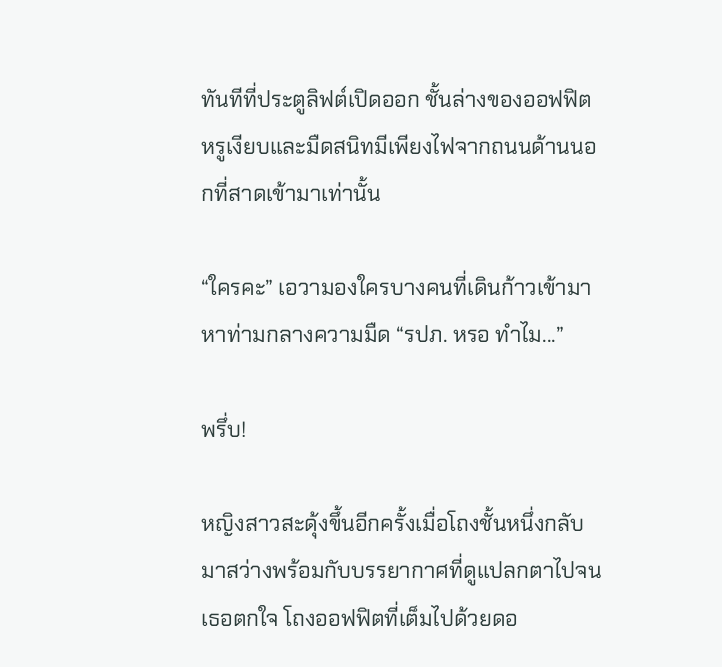ทันทีที่ประตูลิฟต์เปิดออก ชั้นล่างของออฟฟิตหรูเงียบและมืดสนิทมีเพียงไฟจากถนนด้านนอกที่สาดเข้ามาเท่านั้น

“ใครคะ” เอวามองใครบางคนที่เดินก้าวเข้ามาหาท่ามกลางความมืด “รปภ. หรอ ทำไม...”

พรึ่บ!

หญิงสาวสะดุ้งขึ้นอีกครั้งเมื่อโถงชั้นหนึ่งกลับมาสว่างพร้อมกับบรรยากาศที่ดูแปลกตาไปจนเธอตกใจ โถงออฟฟิตที่เต็มไปด้วยดอ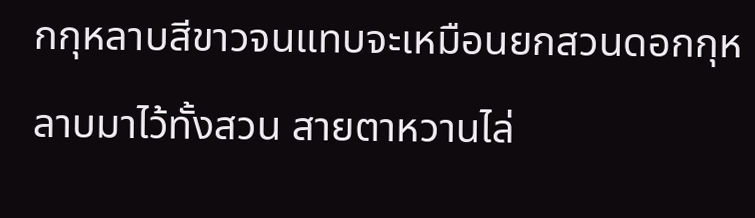กกุหลาบสีขาวจนแทบจะเหมือนยกสวนดอกกุหลาบมาไว้ทั้งสวน สายตาหวานไล่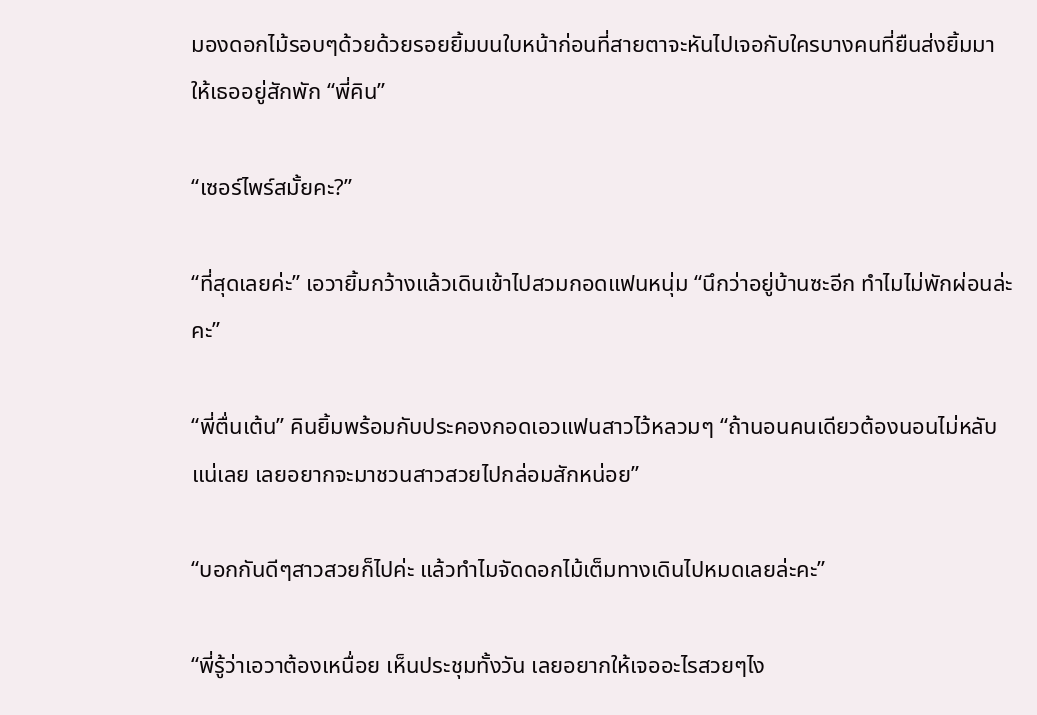มองดอกไม้รอบๆด้วยด้วยรอยยิ้มบนใบหน้าก่อนที่สายตาจะหันไปเจอกับใครบางคนที่ยืนส่งยิ้มมาให้เธออยู่สักพัก “พี่คิน”

“เซอร์ไพร์สมั้ยคะ?”

“ที่สุดเลยค่ะ” เอวายิ้มกว้างแล้วเดินเข้าไปสวมกอดแฟนหนุ่ม “นึกว่าอยู่บ้านซะอีก ทำไมไม่พักผ่อนล่ะคะ”

“พี่ตื่นเต้น” คินยิ้มพร้อมกับประคองกอดเอวแฟนสาวไว้หลวมๆ “ถ้านอนคนเดียวต้องนอนไม่หลับแน่เลย เลยอยากจะมาชวนสาวสวยไปกล่อมสักหน่อย”

“บอกกันดีๆสาวสวยก็ไปค่ะ แล้วทำไมจัดดอกไม้เต็มทางเดินไปหมดเลยล่ะคะ”

“พี่รู้ว่าเอวาต้องเหนื่อย เห็นประชุมทั้งวัน เลยอยากให้เจออะไรสวยๆไง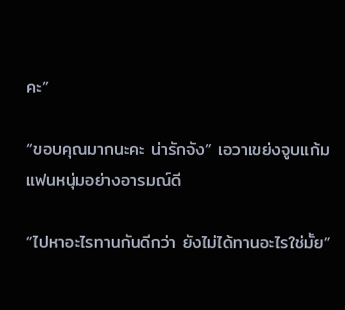คะ”

“ขอบคุณมากนะคะ น่ารักจัง” เอวาเขย่งจูบแก้มแฟนหนุ่มอย่างอารมณ์ดี

“ไปหาอะไรทานกันดีกว่า ยังไม่ได้ทานอะไรใช่มั้ย”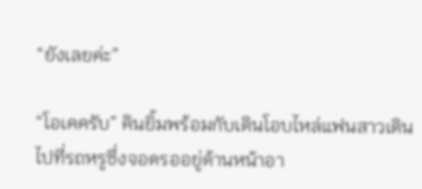“ยังเลยค่ะ”

“โอเคครับ” คินยิ้มพร้อมกับเดินโอบไหล่แฟนสาวเดินไปที่รถหรูซึ่งจอดรออยู่ด้านหน้าอา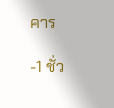คาร

-1 ชั่ว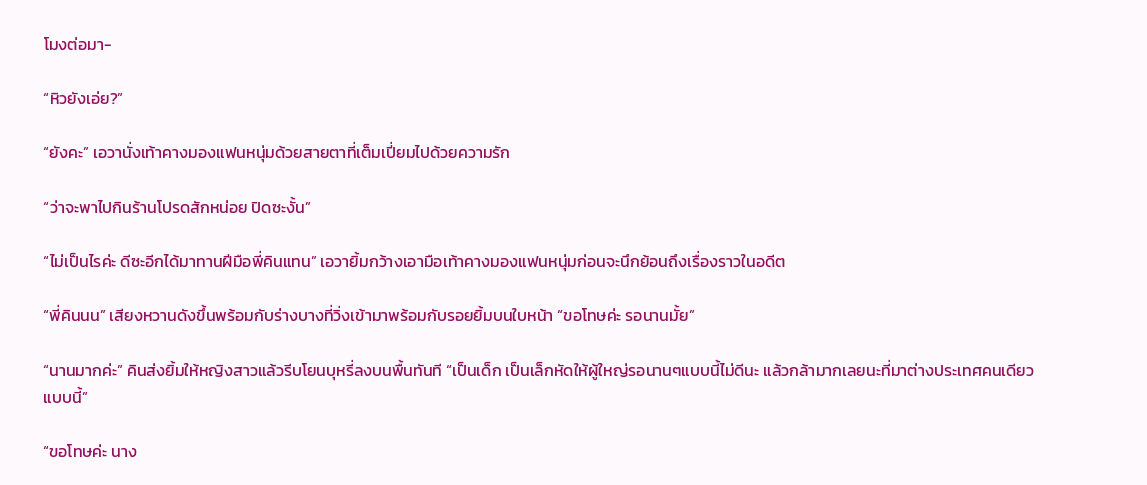โมงต่อมา-

“หิวยังเอ่ย?”

“ยังคะ” เอวานั่งเท้าคางมองแฟนหนุ่มด้วยสายตาที่เต็มเปี่ยมไปด้วยความรัก

“ว่าจะพาไปกินร้านโปรดสักหน่อย ปิดซะงั้น”

“ไม่เป็นไรค่ะ ดีซะอีกได้มาทานฝีมือพี่คินแทน” เอวายิ้มกว้างเอามือเท้าคางมองแฟนหนุ่มก่อนจะนึกย้อนถึงเรื่องราวในอดีต

“พี่คินนน” เสียงหวานดังขึ้นพร้อมกับร่างบางที่วิ่งเข้ามาพร้อมกับรอยยิ้มบนใบหน้า “ขอโทษค่ะ รอนานมั้ย”

“นานมากค่ะ” คินส่งยิ้มให้หญิงสาวแล้วรีบโยนบุหรี่ลงบนพื้นทันที “เป็นเด็ก เป็นเล็กหัดให้ผู้ใหญ่รอนานๆแบบนี้ไม่ดีนะ แล้วกล้ามากเลยนะที่มาต่างประเทศคนเดียวแบบนี้”

“ขอโทษค่ะ นาง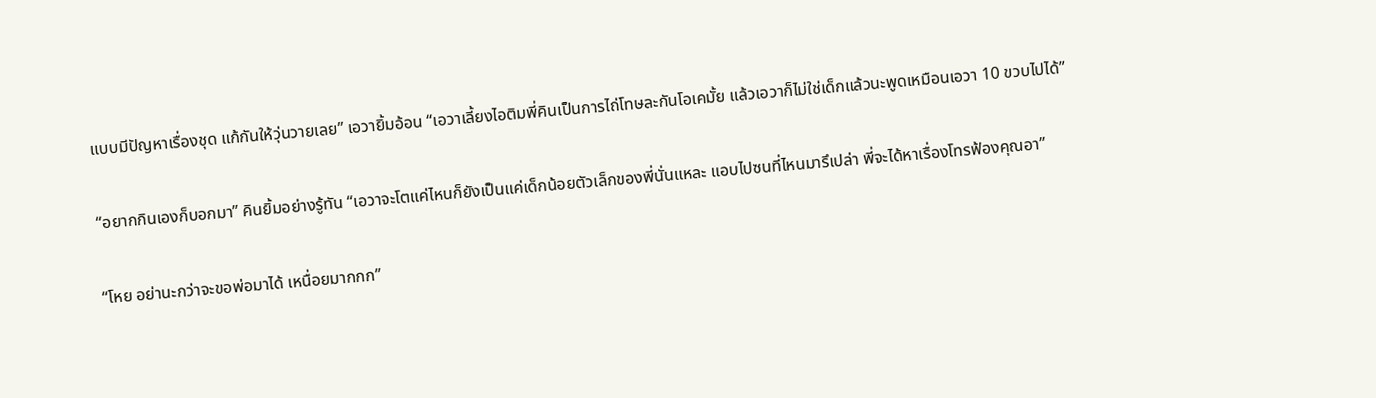แบบมีปัญหาเรื่องชุด แก้กันให้วุ่นวายเลย” เอวายิ้มอ้อน “เอวาเลี้ยงไอติมพี่คินเป็นการไถ่โทษละกันโอเคมั้ย แล้วเอวาก็ไม่ใช่เด็กแล้วนะพูดเหมือนเอวา 10 ขวบไปได้”

“อยากกินเองก็บอกมา” คินยิ้มอย่างรู้ทัน “เอวาจะโตแค่ไหนก็ยังเป็นแค่เด็กน้อยตัวเล็กของพี่นั่นแหละ แอบไปซนที่ไหนมารึเปล่า พี่จะได้หาเรื่องโทรฟ้องคุณอา”

“โหย อย่านะกว่าจะขอพ่อมาได้ เหนื่อยมากกก”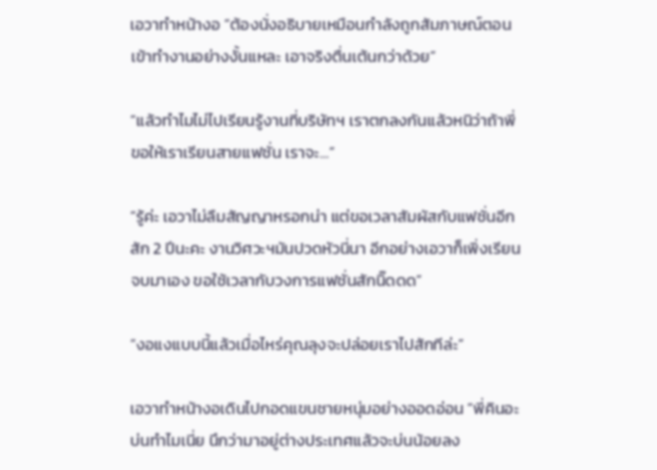เอวาทำหน้างอ “ต้องนั่งอธิบายเหมือนกำลังถูกสัมภาษณ์ตอนเข้าทำงานอย่างงั้นแหละ เอาจริงตื่นเต้นกว่าด้วย”

“แล้วทำไมไม่ไปเรียนรู้งานที่บริษัทฯ เราตกลงกันแล้วหนิว่าถ้าพี่ขอให้เราเรียนสายแฟชั่น เราจะ...”

“รู้ค่ะ เอวาไม่ลืมสัญญาหรอกน่า แต่ขอเวลาสัมผัสกับแฟชั่นอีกสัก 2 ปีนะคะ งานวิศวะฯมันปวดหัวนี่นา อีกอย่างเอวาก็เพิ่งเรียนจบมาเอง ขอใช้เวลากับวงการแฟชั่นสักนิ๊ดดด”

“งอแงแบบนี้แล้วเมื่อไหร่คุณลุงจะปล่อยเราไปสักทีล่ะ”

เอวาทำหน้างอเดินไปกอดแขนชายหนุ่มอย่างออดอ่อน “พี่คินอะ บ่นทำไมเนี่ย นึกว่ามาอยู่ต่างประเทศแล้วจะบ่นน้อยลง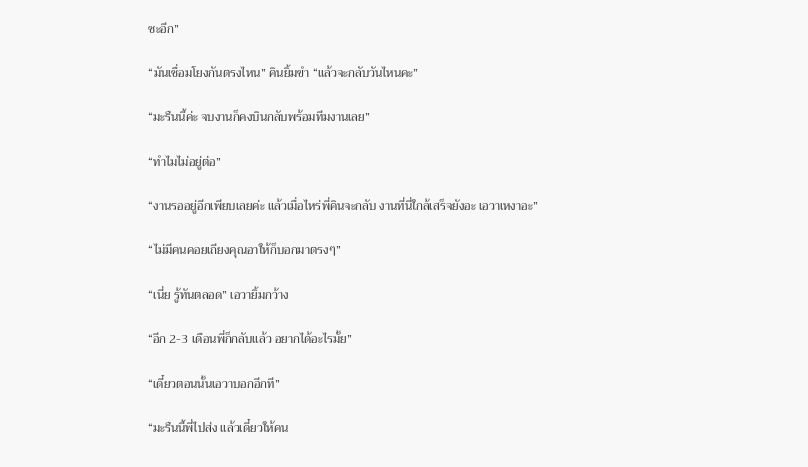ซะอีก”

“มันเชื่อมโยงกันตรงไหน” คินยิ้มขำ “แล้วจะกลับวันไหนคะ”

“มะรืนนี้ค่ะ จบงานก็คงบินกลับพร้อมทีมงานเลย”

“ทำไมไม่อยู่ต่อ”

“งานรออยู่อีกเพียบเลยค่ะ แล้วเมื่อไหร่พี่คินจะกลับ งานที่นี่ใกล้เสร็จยังอะ เอวาเหงาอะ”

“ไม่มีคนคอยเถียงคุณอาให้ก็บอกมาตรงๆ”

“เนี่ย รู้ทันตลอด” เอวายิ้มกว้าง

“อีก 2-3 เดือนพี่ก็กลับแล้ว อยากได้อะไรมั้ย”

“เดี๋ยวตอนนั้นเอวาบอกอีกที”

“มะรืนนี้พี่ไปส่ง แล้วเดี๋ยวให้คน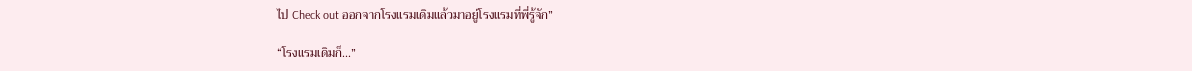ไป Check out ออกจากโรงแรมเดิมแล้วมาอยู่โรงแรมที่พี่รู้จัก”

“โรงแรมเดิมก็...”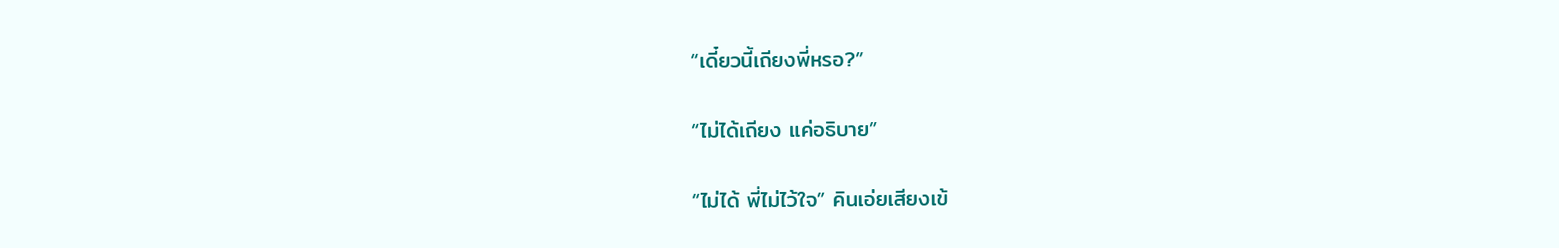“เดี๋ยวนี้เถียงพี่หรอ?”

“ไม่ได้เถียง แค่อธิบาย”

“ไม่ได้ พี่ไม่ไว้ใจ” คินเอ่ยเสียงเข้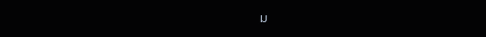ม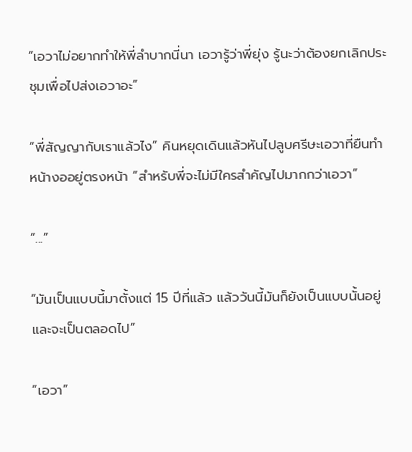“เอวาไม่อยากทำให้พี่ลำบากนี่นา เอวารู้ว่าพี่ยุ่ง รู้นะว่าต้องยกเลิกประชุมเพื่อไปส่งเอวาอะ”

“พี่สัญญากับเราแล้วไง” คินหยุดเดินแล้วหันไปลูบศรีษะเอวาที่ยืนทำหน้างออยู่ตรงหน้า “สำหรับพี่จะไม่มีใครสำคัญไปมากกว่าเอวา”

“...”

“มันเป็นแบบนี้มาตั้งแต่ 15 ปีที่แล้ว แล้ววันนี้มันก็ยังเป็นแบบนั้นอยู่และจะเป็นตลอดไป”

“เอวา”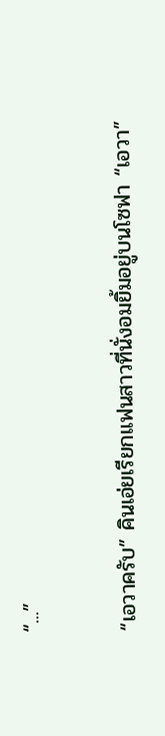“...”

“เอวาครับ” คินเอ่ยเรียกแฟนสาวที่นั่งอมยิ้มอยู่บนโซฟา “เอวา”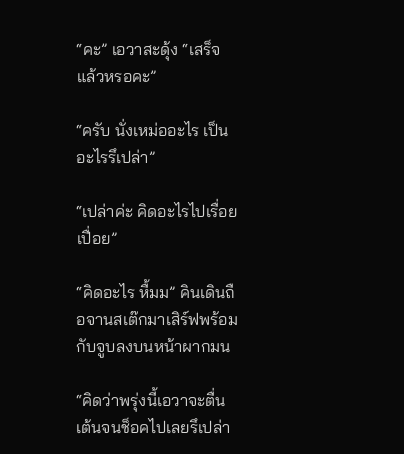“คะ” เอวาสะดุ้ง “เสร็จแล้วหรอคะ”

“ครับ นั่งเหม่ออะไร เป็นอะไรรึเปล่า”

“เปล่าค่ะ คิดอะไรไปเรื่อยเปื่อย”

“คิดอะไร หื้มม” คินเดินถือจานสเต๊กมาเสิร์ฟพร้อมกับจูบลงบนหน้าผากมน

“คิดว่าพรุ่งนี้เอวาจะตื่นเต้นจนช็อคไปเลยรึเปล่า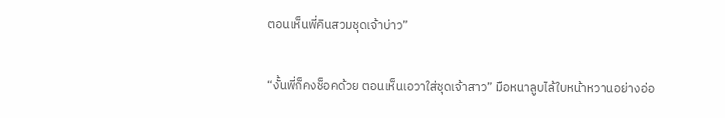ตอนเห็นพี่คินสวมชุดเจ้าบ่าว”

“งั้นพี่ก็คงช็อคด้วย ตอนเห็นเอวาใส่ชุดเจ้าสาว” มือหนาลูบไล้ใบหน้าหวานอย่างอ่อ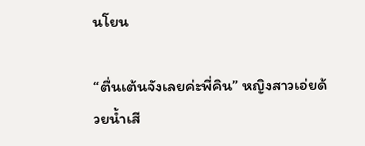นโยน

“ตื่นเต้นจังเลยค่ะพี่คิน” หญิงสาวเอ่ยด้วยน้ำเสี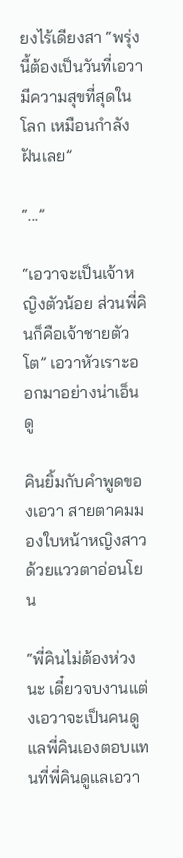ยงไร้เดียงสา “พรุ่งนี้ต้องเป็นวันที่เอวามีความสุขที่สุดในโลก เหมือนกำลังฝันเลย”

“...”

“เอวาจะเป็นเจ้าหญิงตัวน้อย ส่วนพี่คินก็คือเจ้าชายตัวโต” เอวาหัวเราะออกมาอย่างน่าเอ็นดู

คินยิ้มกับคำพูดของเอวา สายตาคมมองใบหน้าหญิงสาวด้วยแววตาอ่อนโยน

“พี่คินไม่ต้องห่วงนะ เดี๋ยวจบงานแต่งเอวาจะเป็นคนดูแลพี่คินเองตอบแทนที่พี่คินดูแลเอวา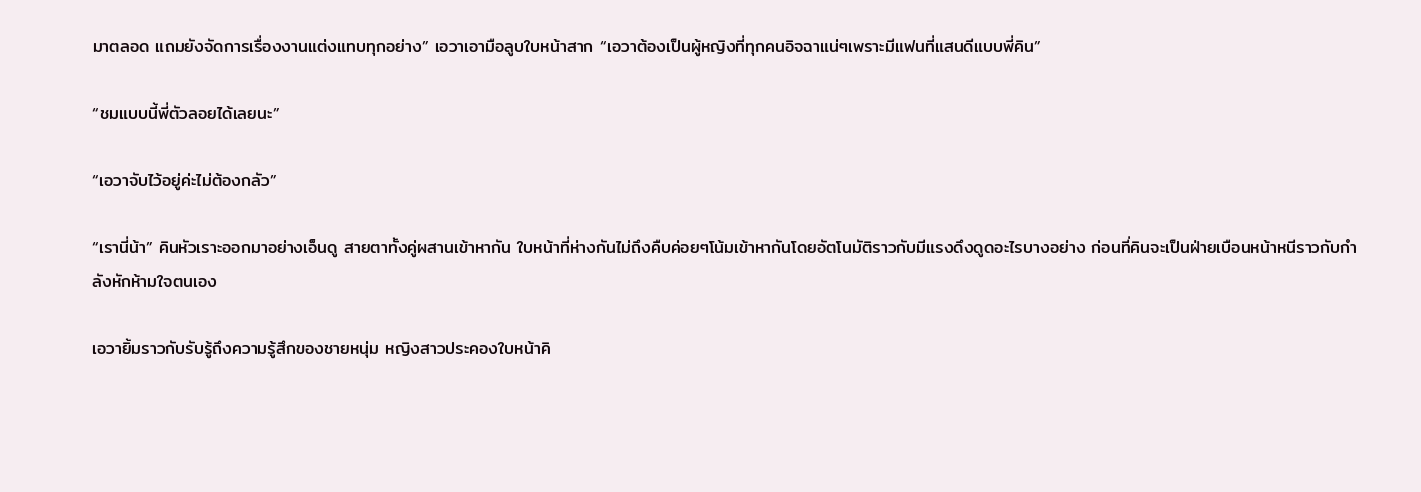มาตลอด แถมยังจัดการเรื่องงานแต่งแทบทุกอย่าง” เอวาเอามือลูบใบหน้าสาก “เอวาต้องเป็นผู้หญิงที่ทุกคนอิจฉาแน่ๆเพราะมีแฟนที่แสนดีแบบพี่คิน”

“ชมแบบนี้พี่ตัวลอยได้เลยนะ”

“เอวาจับไว้อยู่ค่ะไม่ต้องกลัว”

“เรานี่น้า” คินหัวเราะออกมาอย่างเอ็นดู สายตาทั้งคู่ผสานเข้าหากัน ใบหน้าที่ห่างกันไม่ถึงคืบค่อยๆโน้มเข้าหากันโดยอัตโนมัติราวกับมีแรงดึงดูดอะไรบางอย่าง ก่อนที่คินจะเป็นฝ่ายเบือนหน้าหนีราวกับกำลังหักห้ามใจตนเอง

เอวายิ้มราวกับรับรู้ถึงความรู้สึกของชายหนุ่ม หญิงสาวประคองใบหน้าคิ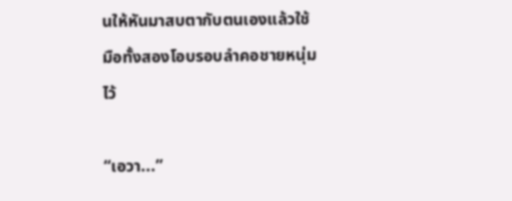นให้หันมาสบตากับตนเองแล้วใช้มือทั้งสองโอบรอบลำคอชายหนุ่มไว้

“เอวา...”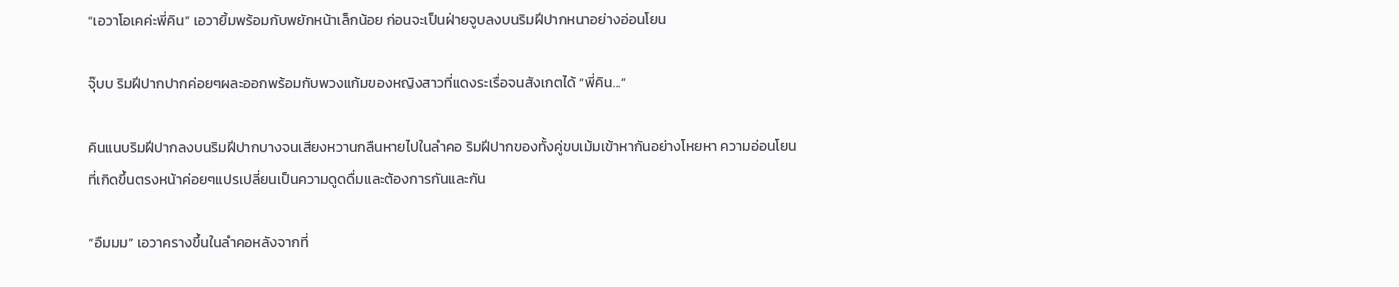“เอวาโอเคค่ะพี่คิน” เอวายิ้มพร้อมกับพยักหน้าเล็กน้อย ก่อนจะเป็นฝ่ายจูบลงบนริมฝีปากหนาอย่างอ่อนโยน

จุ๊บบ ริมฝีปากปากค่อยๆผละออกพร้อมกับพวงแก้มของหญิงสาวที่แดงระเรื่อจนสังเกตได้ “พี่คิน...”

คินแนบริมฝีปากลงบนริมฝีปากบางจนเสียงหวานกลืนหายไปในลำคอ ริมฝีปากของทั้งคู่ขบเม้มเข้าหากันอย่างโหยหา ความอ่อนโยนที่เกิดขึ้นตรงหน้าค่อยๆแปรเปลี่ยนเป็นความดูดดื่มและต้องการกันและกัน

“อืมมม” เอวาครางขึ้นในลำคอหลังจากที่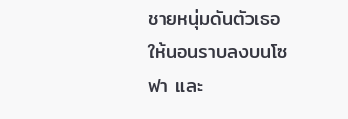ชายหนุ่มดันตัวเธอให้นอนราบลงบนโซฟา และ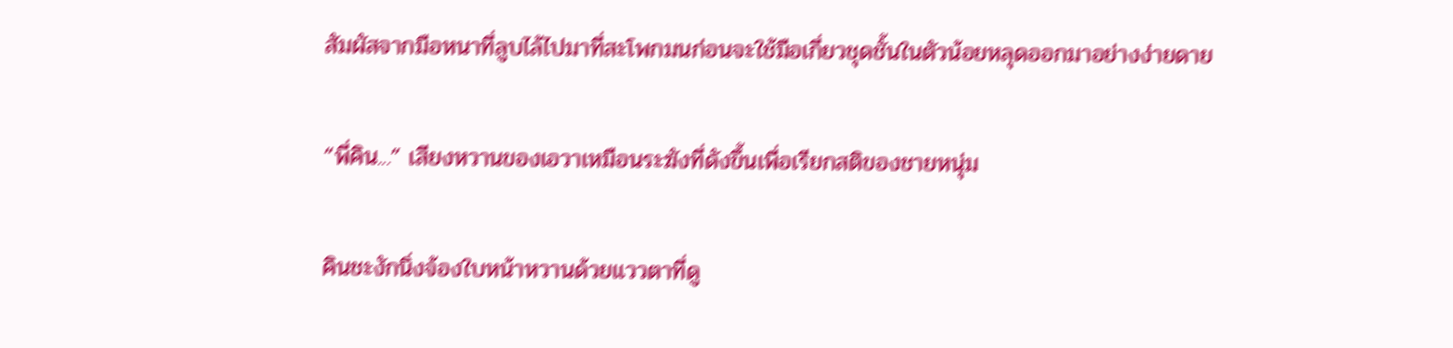สัมผัสจากมือหนาที่ลูบไล้ไปมาที่สะโพกมนก่อนจะใช้มือเกี่ยวชุดชั้นในตัวน้อยหลุดออกมาอย่างง่ายดาย

“พี่คิน...” เสียงหวานของเอวาเหมือนระฆังที่ดังขึ้นเพื่อเรียกสติของชายหนุ่ม

คินชะงักนิ่งจ้องใบหน้าหวานด้วยแววตาที่ดู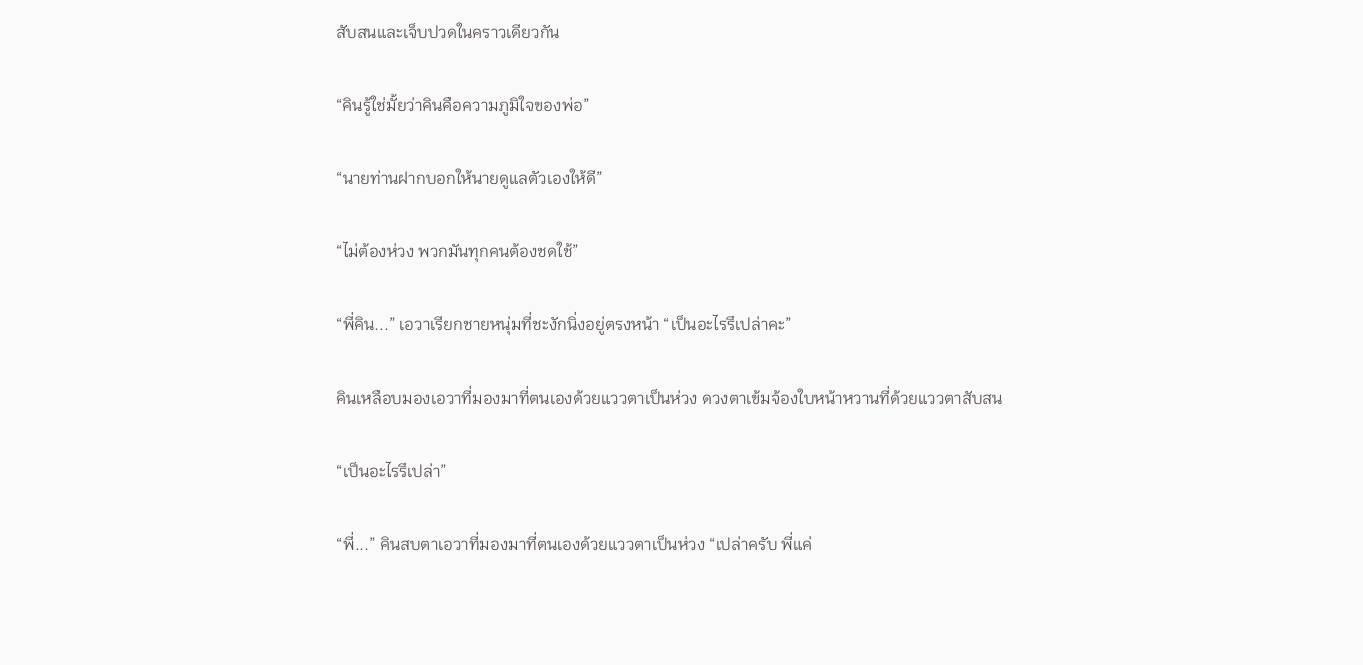สับสนและเจ็บปวดในคราวเดียวกัน

“คินรู้ใช่มั้ยว่าคินคือความภูมิใจของพ่อ”

“นายท่านฝากบอกให้นายดูแลตัวเองให้ดี”

“ไม่ต้องห่วง พวกมันทุกคนต้องชดใช้”

“พี่คิน...” เอวาเรียกชายหนุ่มที่ชะงักนิ่งอยู่ตรงหน้า “เป็นอะไรรึเปล่าคะ”

คินเหลือบมองเอวาที่มองมาที่ตนเองด้วยแววตาเป็นห่วง ดวงตาเข้มจ้องใบหน้าหวานที่ด้วยแววตาสับสน

“เป็นอะไรรึเปล่า”

“พี่...” คินสบตาเอวาที่มองมาที่ตนเองด้วยแววตาเป็นห่วง “เปล่าครับ พี่แค่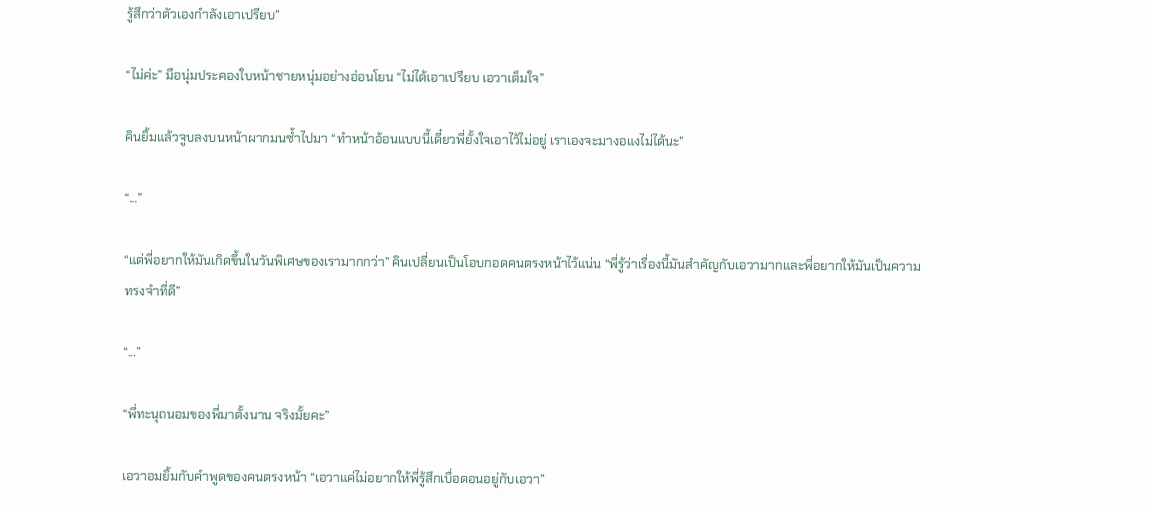รู้สึกว่าตัวเองกำลังเอาเปรียบ”

“ไม่ค่ะ” มือนุ่มประคองใบหน้าชายหนุ่มอย่างอ่อนโยน “ไม่ได้เอาเปรียบ เอวาเต็มใจ”

คินยิ้มแล้วจูบลงบนหน้าผากมนซ้ำไปมา “ทำหน้าอ้อนแบบนี้เดี๋ยวพี่ยั้งใจเอาไว้ไม่อยู่ เราเองจะมางอแงไม่ได้นะ”

“...”

“แต่พี่อยากให้มันเกิดขึ้นในวันพิเศษของเรามากกว่า” คินเปลี่ยนเป็นโอบกอดคนตรงหน้าไว้แน่น “พี่รู้ว่าเรื่องนี้มันสำคัญกับเอวามากและพี่อยากให้มันเป็นความทรงจำที่ดี”

“...”

“พี่ทะนุถนอมของพี่มาตั้งนาน จริงมั้ยคะ”

เอวาอมยิ้มกับคำพูดของคนตรงหน้า “เอวาแค่ไม่อยากให้พี่รู้สึกเบื่อตอนอยู่กับเอวา”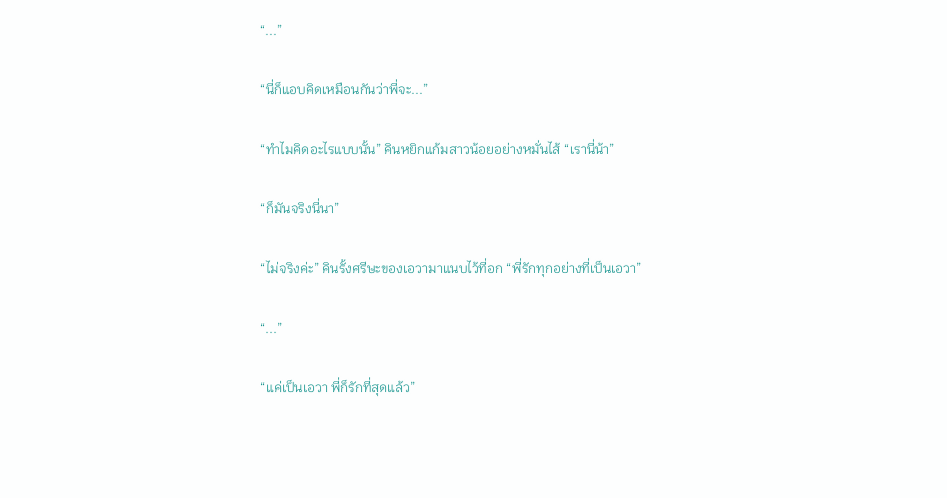“...”

“นี่ก็แอบคิดเหมือนกันว่าพี่จะ...”

“ทำไมคิดอะไรแบบนั้น” คินหยิกแก้มสาวน้อยอย่างหมั่นไส้ “เรานี่น้า”

“ก็มันจริงนี่นา”

“ไม่จริงค่ะ” คินรั้งศรีษะของเอวามาแนบไว้ที่อก “พี่รักทุกอย่างที่เป็นเอวา”

“...”

“แค่เป็นเอวา พี่ก็รักที่สุดแล้ว”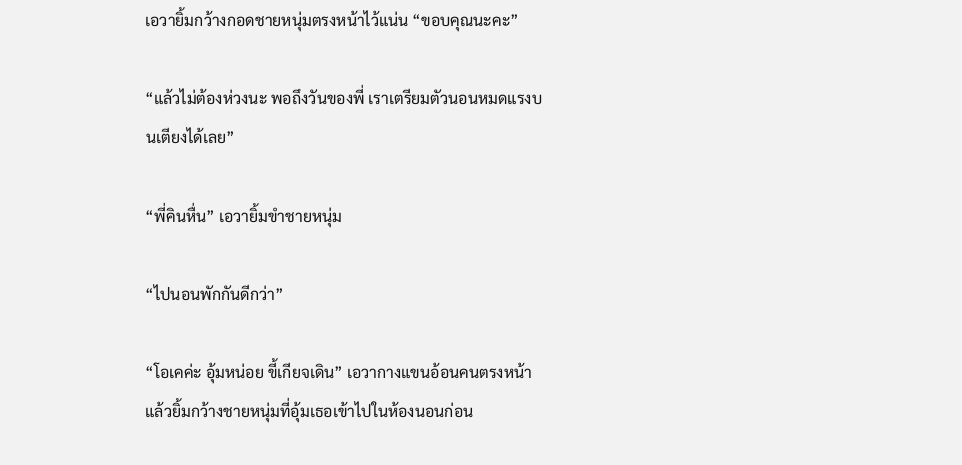เอวายิ้มกว้างกอดชายหนุ่มตรงหน้าไว้แน่น “ขอบคุณนะคะ”

“แล้วไม่ต้องห่วงนะ พอถึงวันของพี่ เราเตรียมตัวนอนหมดแรงบนเตียงได้เลย”

“พี่คินหื่น” เอวายิ้มขำชายหนุ่ม

“ไปนอนพักกันดีกว่า”

“โอเคค่ะ อุ้มหน่อย ขี้เกียจเดิน” เอวากางแขนอ้อนคนตรงหน้าแล้วยิ้มกว้างชายหนุ่มที่อุ้มเธอเข้าไปในห้องนอนก่อน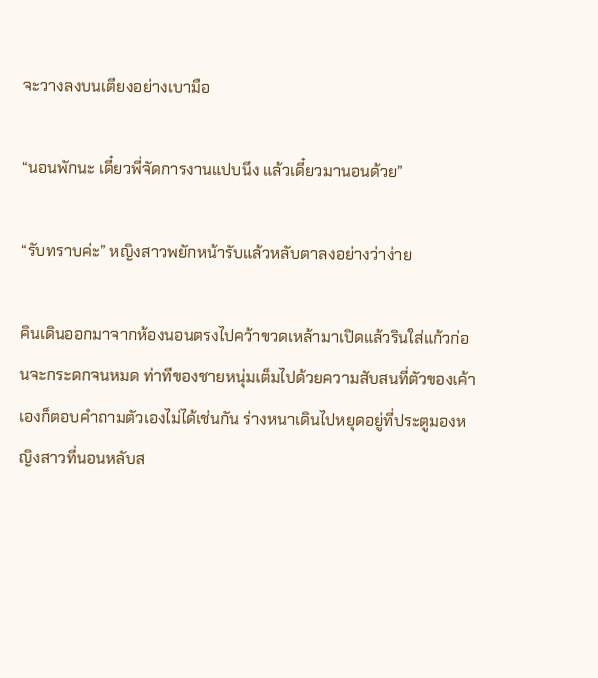จะวางลงบนเตียงอย่างเบามือ

“นอนพักนะ เดี๋ยวพี่จัดการงานแปบนึง แล้วเดี๋ยวมานอนด้วย”

“รับทราบค่ะ” หญิงสาวพยักหน้ารับแล้วหลับตาลงอย่างว่าง่าย

คินเดินออกมาจากห้องนอนตรงไปคว้าขวดเหล้ามาเปิดแล้วรินใส่แก้วก่อนจะกระดกจนหมด ท่าทีของชายหนุ่มเต็มไปด้วยความสับสนที่ตัวของเค้าเองก็ตอบคำถามตัวเองไม่ได้เช่นกัน ร่างหนาเดินไปหยุดอยู่ที่ประตูมองหญิงสาวที่นอนหลับส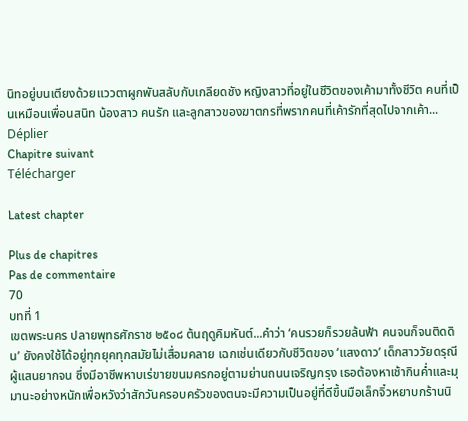นิทอยู่บนเตียงด้วยแววตาผูกพันสลับกับเกลียดชัง หญิงสาวที่อยู่ในชีวิตของเค้ามาทั้งชีวิต คนที่เป็นเหมือนเพื่อนสนิท น้องสาว คนรัก และลูกสาวของฆาตกรที่พรากคนที่เค้ารักที่สุดไปจากเค้า...
Déplier
Chapitre suivant
Télécharger

Latest chapter

Plus de chapitres
Pas de commentaire
70
บทที่ 1
เขตพระนคร ปลายพุทธศักราช ๒๕๐๘ ต้นฤดูคิมหันต์...คำว่า ‘คนรวยก็รวยล้นฟ้า คนจนก็จนติดดิน’ ยังคงใช้ได้อยู่ทุกยุคทุกสมัยไม่เสื่อมคลาย เฉกเช่นเดียวกับชีวิตของ ‘แสงดาว’ เด็กสาววัยดรุณีผู้แสนยากจน ซึ่งมีอาชีพหาบเร่ขายขนมครกอยู่ตามย่านถนนเจริญกรุง เธอต้องหาเช้ากินค่ำและมุมานะอย่างหนักเพื่อหวังว่าสักวันครอบครัวของตนจะมีความเป็นอยู่ที่ดีขึ้นมือเล็กจิ๋วหยาบกร้านนิ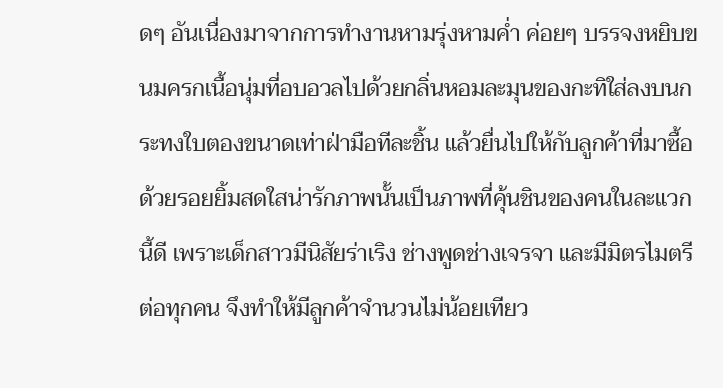ดๆ อันเนื่องมาจากการทำงานหามรุ่งหามค่ำ ค่อยๆ บรรจงหยิบขนมครกเนื้อนุ่มที่อบอวลไปด้วยกลิ่นหอมละมุนของกะทิใส่ลงบนกระทงใบตองขนาดเท่าฝ่ามือทีละชิ้น แล้วยื่นไปให้กับลูกค้าที่มาซื้อด้วยรอยยิ้มสดใสน่ารักภาพนั้นเป็นภาพที่คุ้นชินของคนในละแวกนี้ดี เพราะเด็กสาวมีนิสัยร่าเริง ช่างพูดช่างเจรจา และมีมิตรไมตรีต่อทุกคน จึงทำให้มีลูกค้าจำนวนไม่น้อยเทียว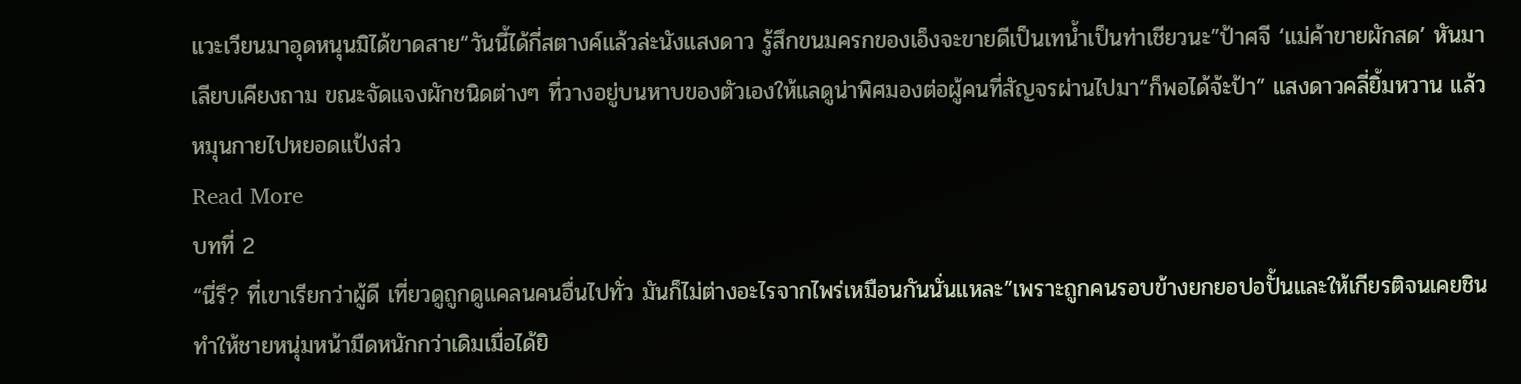แวะเวียนมาอุดหนุนมิได้ขาดสาย“วันนี้ได้กี่สตางค์แล้วล่ะนังแสงดาว รู้สึกขนมครกของเอ็งจะขายดีเป็นเทน้ำเป็นท่าเชียวนะ”ป้าศจี ‘แม่ค้าขายผักสด’ หันมาเลียบเคียงถาม ขณะจัดแจงผักชนิดต่างๆ ที่วางอยู่บนหาบของตัวเองให้แลดูน่าพิศมองต่อผู้คนที่สัญจรผ่านไปมา“ก็พอได้จ้ะป้า” แสงดาวคลี่ยิ้มหวาน แล้วหมุนกายไปหยอดแป้งส่ว
Read More
บทที่ 2
“นี่รึ? ที่เขาเรียกว่าผู้ดี เที่ยวดูถูกดูแคลนคนอื่นไปทั่ว มันก็ไม่ต่างอะไรจากไพร่เหมือนกันนั่นแหละ”เพราะถูกคนรอบข้างยกยอปอปั้นและให้เกียรติจนเคยชิน ทำให้ชายหนุ่มหน้ามืดหนักกว่าเดิมเมื่อได้ยิ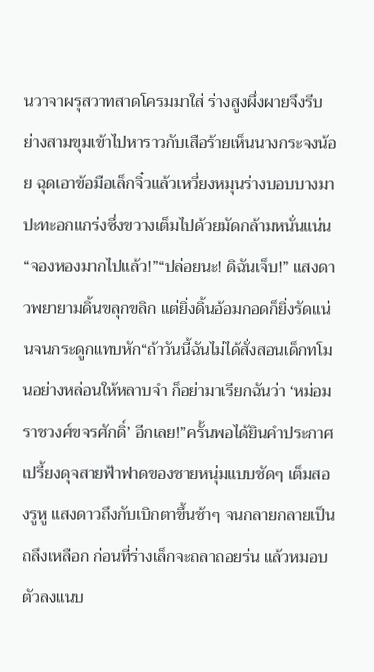นวาจาผรุสวาทสาดโครมมาใส่ ร่างสูงผึ่งผายจึงรีบย่างสามขุมเข้าไปหาราวกับเสือร้ายเห็นนางกระจงน้อย ฉุดเอาข้อมือเล็กจิ๋วแล้วเหวี่ยงหมุนร่างบอบบางมาปะทะอกแกร่งซึ่งขวางเต็มไปด้วยมัดกล้ามหนั่นแน่น“จองหองมากไปแล้ว!”“ปล่อยนะ! ดิฉันเจ็บ!” แสงดาวพยายามดิ้นขลุกขลิก แต่ยิ่งดิ้นอ้อมกอดก็ยิ่งรัดแน่นจนกระดูกแทบหัก“ถ้าวันนี้ฉันไม่ได้สั่งสอนเด็กทโมนอย่างหล่อนให้หลาบจำ ก็อย่ามาเรียกฉันว่า ‘หม่อมราชวงศ์ขจรศักดิ์’ อีกเลย!”ครั้นพอได้ยินคำประกาศเปรี้ยงดุจสายฟ้าฟาดของชายหนุ่มแบบชัดๆ เต็มสองรูหู แสงดาวถึงกับเบิกตาขึ้นช้าๆ จนกลายกลายเป็นถลึงเหลือก ก่อนที่ร่างเล็กจะถลาถอยร่น แล้วหมอบตัวลงแนบ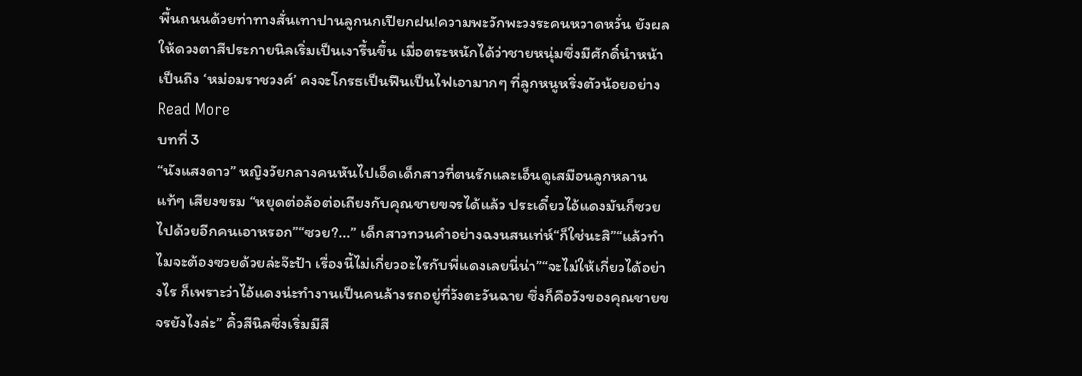พื้นถนนด้วยท่าทางสั่นเทาปานลูกนกเปียกฝน!ความพะวักพะวงระคนหวาดหวั่น ยังผลให้ดวงตาสีประกายนิลเริ่มเป็นเงารื้นขึ้น เมื่อตระหนักได้ว่าชายหนุ่มซึ่งมีศักดิ์นำหน้าเป็นถึง ‘หม่อมราชวงศ์’ คงจะโกรธเป็นฟืนเป็นไฟเอามากๆ ที่ลูกหนูหริ่งตัวน้อยอย่าง
Read More
บทที่ 3
“นังแสงดาว” หญิงวัยกลางคนหันไปเอ็ดเด็กสาวที่ตนรักและเอ็นดูเสมือนลูกหลานแท้ๆ เสียงขรม “หยุดต่อล้อต่อเถียงกับคุณชายขจรได้แล้ว ประเดี๋ยวไอ้แดงมันก็ซวยไปด้วยอีกคนเอาหรอก”“ซวย?...” เด็กสาวทวนคำอย่างฉงนสนเท่ห์“ก็ใช่นะสิ”“แล้วทำไมจะต้องซวยด้วยล่ะจ๊ะป้า เรื่องนี้ไม่เกี่ยวอะไรกับพี่แดงเลยนี่น่า”“จะไม่ให้เกี่ยวได้อย่างไร ก็เพราะว่าไอ้แดงน่ะทำงานเป็นคนล้างรถอยู่ที่วังตะวันฉาย ซึ่งก็คือวังของคุณชายขจรยังไงล่ะ” คิ้วสีนิลซึ่งเริ่มมีสี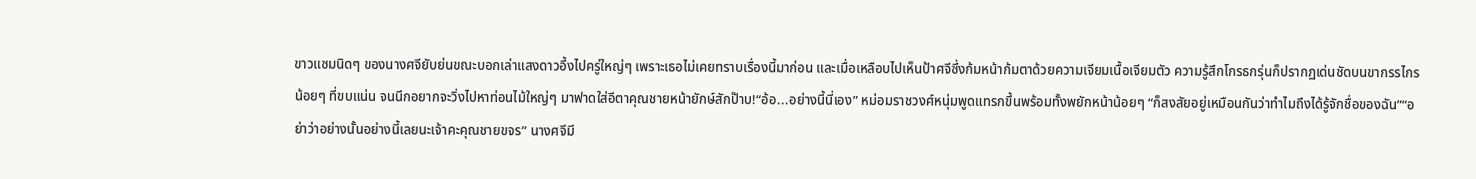ขาวแซมนิดๆ ของนางศจียับย่นขณะบอกเล่าแสงดาวอึ้งไปครู่ใหญ่ๆ เพราะเธอไม่เคยทราบเรื่องนี้มาก่อน และเมื่อเหลือบไปเห็นป้าศจีซึ่งก้มหน้าก้มตาด้วยความเจียมเนื้อเจียมตัว ความรู้สึกโกรธกรุ่นก็ปรากฏเด่นชัดบนขากรรไกรน้อยๆ ที่ขบแน่น จนนึกอยากจะวิ่งไปหาท่อนไม้ใหญ่ๆ มาฟาดใส่อีตาคุณชายหน้ายักษ์สักป๊าบ!“อ้อ...อย่างนี้นี่เอง” หม่อมราชวงศ์หนุ่มพูดแทรกขึ้นพร้อมทั้งพยักหน้าน้อยๆ “ก็สงสัยอยู่เหมือนกันว่าทำไมถึงได้รู้จักชื่อของฉัน”“อย่าว่าอย่างนั้นอย่างนี้เลยนะเจ้าคะคุณชายขจร” นางศจีมี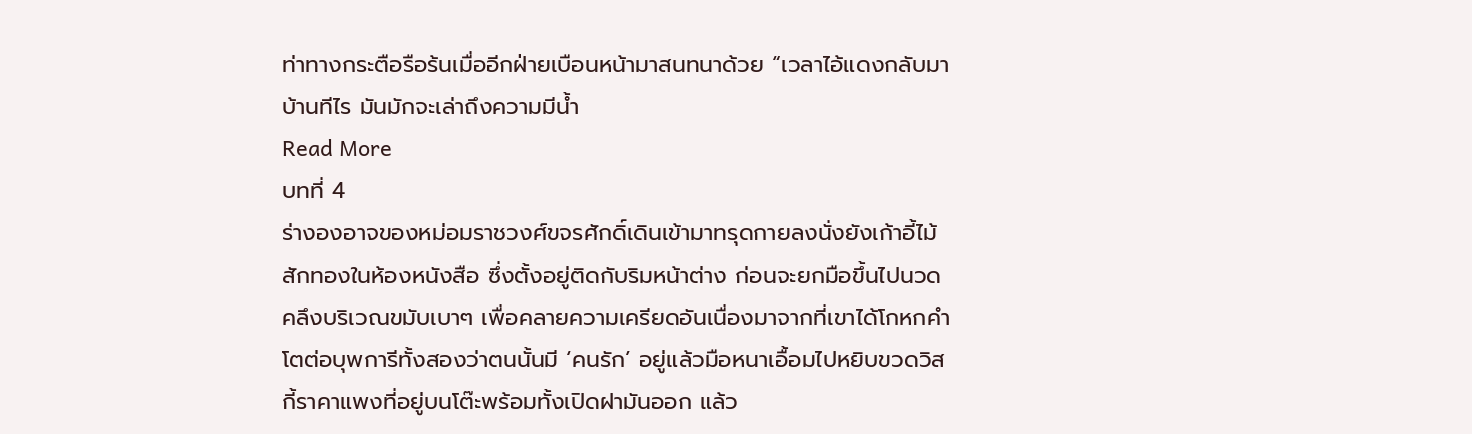ท่าทางกระตือรือร้นเมื่ออีกฝ่ายเบือนหน้ามาสนทนาด้วย “เวลาไอ้แดงกลับมาบ้านทีไร มันมักจะเล่าถึงความมีน้ำ
Read More
บทที่ 4
ร่างองอาจของหม่อมราชวงศ์ขจรศักดิ์เดินเข้ามาทรุดกายลงนั่งยังเก้าอี้ไม้สักทองในห้องหนังสือ ซึ่งตั้งอยู่ติดกับริมหน้าต่าง ก่อนจะยกมือขึ้นไปนวดคลึงบริเวณขมับเบาๆ เพื่อคลายความเครียดอันเนื่องมาจากที่เขาได้โกหกคำโตต่อบุพการีทั้งสองว่าตนนั้นมี ‘คนรัก’ อยู่แล้วมือหนาเอื้อมไปหยิบขวดวิสกี้ราคาแพงที่อยู่บนโต๊ะพร้อมทั้งเปิดฝามันออก แล้ว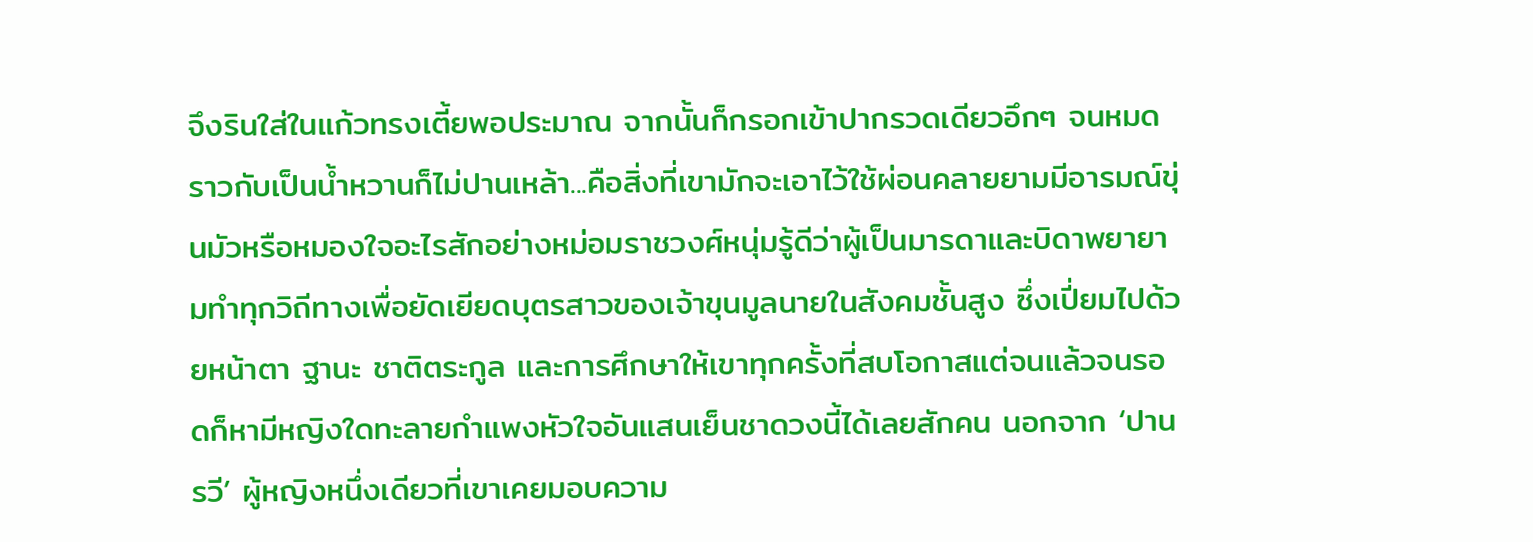จึงรินใส่ในแก้วทรงเตี้ยพอประมาณ จากนั้นก็กรอกเข้าปากรวดเดียวอึกๆ จนหมดราวกับเป็นน้ำหวานก็ไม่ปานเหล้า...คือสิ่งที่เขามักจะเอาไว้ใช้ผ่อนคลายยามมีอารมณ์ขุ่นมัวหรือหมองใจอะไรสักอย่างหม่อมราชวงศ์หนุ่มรู้ดีว่าผู้เป็นมารดาและบิดาพยายามทำทุกวิถีทางเพื่อยัดเยียดบุตรสาวของเจ้าขุนมูลนายในสังคมชั้นสูง ซึ่งเปี่ยมไปด้วยหน้าตา ฐานะ ชาติตระกูล และการศึกษาให้เขาทุกครั้งที่สบโอกาสแต่จนแล้วจนรอดก็หามีหญิงใดทะลายกำแพงหัวใจอันแสนเย็นชาดวงนี้ได้เลยสักคน นอกจาก ‘ปานรวี’ ผู้หญิงหนึ่งเดียวที่เขาเคยมอบความ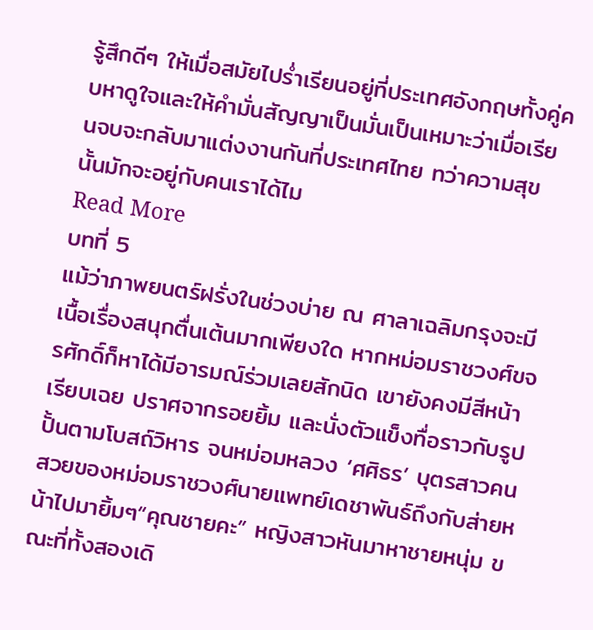รู้สึกดีๆ ให้เมื่อสมัยไปร่ำเรียนอยู่ที่ประเทศอังกฤษทั้งคู่คบหาดูใจและให้คำมั่นสัญญาเป็นมั่นเป็นเหมาะว่าเมื่อเรียนจบจะกลับมาแต่งงานกันที่ประเทศไทย ทว่าความสุขนั้นมักจะอยู่กับคนเราได้ไม
Read More
บทที่ 5
แม้ว่าภาพยนตร์ฝรั่งในช่วงบ่าย ณ ศาลาเฉลิมกรุงจะมีเนื้อเรื่องสนุกตื่นเต้นมากเพียงใด หากหม่อมราชวงศ์ขจรศักดิ์ก็หาได้มีอารมณ์ร่วมเลยสักนิด เขายังคงมีสีหน้าเรียบเฉย ปราศจากรอยยิ้ม และนั่งตัวแข็งทื่อราวกับรูปปั้นตามโบสถ์วิหาร จนหม่อมหลวง ‘ศศิธร’ บุตรสาวคนสวยของหม่อมราชวงศ์นายแพทย์เดชาพันธ์ถึงกับส่ายหน้าไปมายิ้มๆ“คุณชายคะ” หญิงสาวหันมาหาชายหนุ่ม ขณะที่ทั้งสองเดิ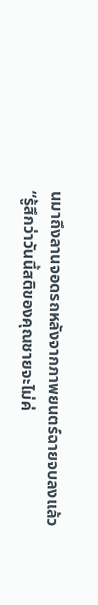นมาถึงลานจอดรถหลังจากภาพยนตร์ฉายจบลงแล้ว “รู้สึกว่าวันนี้สติของคุณชายจะไม่ค่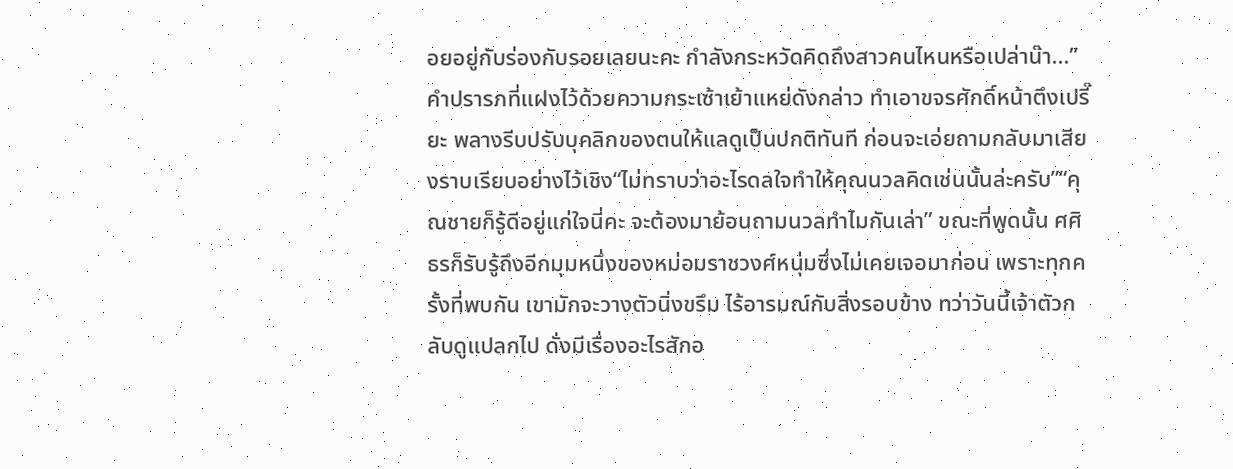อยอยู่กับร่องกับรอยเลยนะคะ กำลังกระหวัดคิดถึงสาวคนไหนหรือเปล่าน๊า...”คำปรารภที่แฝงไว้ด้วยความกระเซ้าเย้าแหย่ดังกล่าว ทำเอาขจรศักดิ์หน้าตึงเปรี๊ยะ พลางรีบปรับบุคลิกของตนให้แลดูเป็นปกติทันที ก่อนจะเอ่ยถามกลับมาเสียงราบเรียบอย่างไว้เชิง“ไม่ทราบว่าอะไรดลใจทำให้คุณนวลคิดเช่นนั้นล่ะครับ”“คุณชายก็รู้ดีอยู่แก่ใจนี่คะ จะต้องมาย้อนถามนวลทำไมกันเล่า” ขณะที่พูดนั้น ศศิธรก็รับรู้ถึงอีกมุมหนึ่งของหม่อมราชวงศ์หนุ่มซึ่งไม่เคยเจอมาก่อน เพราะทุกครั้งที่พบกัน เขามักจะวางตัวนิ่งขรึม ไร้อารมณ์กับสิ่งรอบข้าง ทว่าวันนี้เจ้าตัวกลับดูแปลกไป ดั่งมีเรื่องอะไรสักอ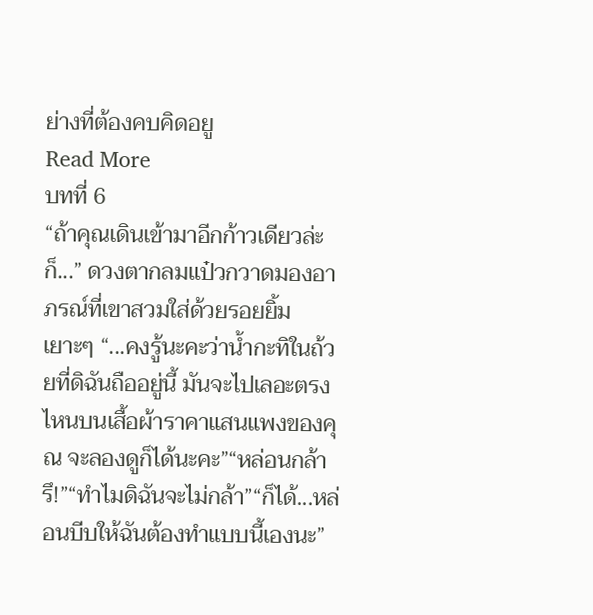ย่างที่ต้องคบคิดอยู
Read More
บทที่ 6
“ถ้าคุณเดินเข้ามาอีกก้าวเดียวล่ะก็...” ดวงตากลมแป๋วกวาดมองอาภรณ์ที่เขาสวมใส่ด้วยรอยยิ้มเยาะๆ “...คงรู้นะคะว่าน้ำกะทิในถ้วยที่ดิฉันถืออยู่นี้ มันจะไปเลอะตรงไหนบนเสื้อผ้าราคาแสนแพงของคุณ จะลองดูก็ได้นะคะ”“หล่อนกล้ารึ!”“ทำไมดิฉันจะไม่กล้า”“ก็ได้...หล่อนบีบให้ฉันต้องทำแบบนี้เองนะ”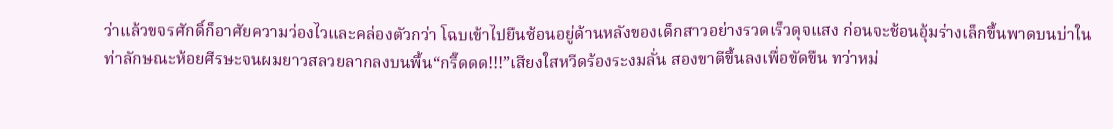ว่าแล้วขจรศักดิ์ก็อาศัยความว่องไวและคล่องตัวกว่า โฉบเข้าไปยืนซ้อนอยู่ด้านหลังของเด็กสาวอย่างรวดเร็วดุจแสง ก่อนจะช้อนอุ้มร่างเล็กขึ้นพาดบนบ่าในท่าลักษณะห้อยศีรษะจนผมยาวสลวยลากลงบนพื้น“กรี๊ดดด!!!”เสียงใสหวีดร้องระงมลั่น สองขาตีขึ้นลงเพื่อขัดขืน ทว่าหม่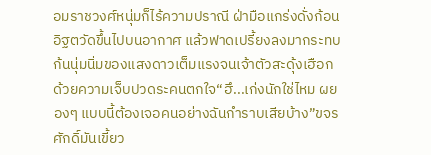อมราชวงศ์หนุ่มก็ไร้ความปราณี ฝ่ามือแกร่งดั่งก้อนอิฐตวัดขึ้นไปบนอากาศ แล้วฟาดเปรี้ยงลงมากระทบก้นนุ่มนิ่มของแสงดาวเต็มแรงจนเจ้าตัวสะดุ้งเฮือกด้วยความเจ็บปวดระคนตกใจ“ฮึ...เก่งนักใช่ไหม ผยองๆ แบบนี้ต้องเจอคนอย่างฉันกำราบเสียบ้าง”ขจรศักดิ์มันเขี้ยว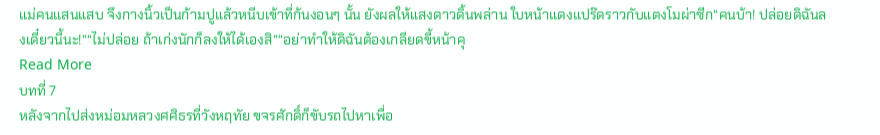แม่คนแสนแสบ จึงกางนิ้วเป็นก้ามปูแล้วหนีบเข้าที่ก้นงอนๆ นั้น ยังผลให้แสงดาวดิ้นพล่าน ใบหน้าแดงแปร๊ดราวกับแตงโมผ่าซีก“คนบ้า! ปล่อยดิฉันลงเดี๋ยวนี้นะ!”“ไม่ปล่อย ถ้าเก่งนักก็ลงให้ได้เองสิ”“อย่าทำให้ดิฉันต้องเกลียดขี้หน้าคุ
Read More
บทที่ 7
หลังจากไปส่งหม่อมหลวงศศิธรที่วังหฤทัย ขจรศักดิ์ก็ขับรถไปหาเพื่อ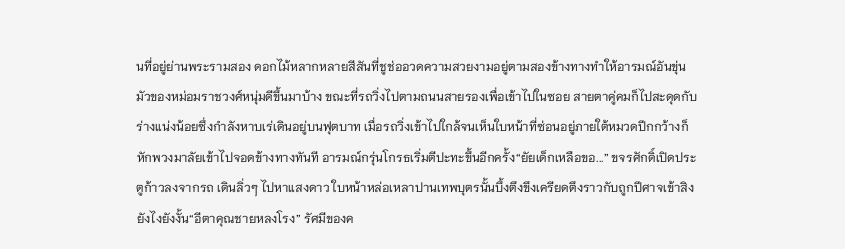นที่อยู่ย่านพระรามสอง ดอกไม้หลากหลายสีสันที่ชูช่ออวดความสวยงามอยู่ตามสองข้างทางทำให้อารมณ์อันขุ่นมัวของหม่อมราชวงศ์หนุ่มดีขึ้นมาบ้าง ขณะที่รถวิ่งไปตามถนนสายรองเพื่อเข้าไปในซอย สายตาคู่คมก็ไปสะดุดกับร่างแน่งน้อยซึ่งกำลังหาบเร่เดินอยู่บนฟุตบาท เมื่อรถวิ่งเข้าไปใกล้จนเห็นใบหน้าที่ซ่อนอยู่ภายใต้หมวดปีกกว้างก็หักพวงมาลัยเข้าไปจอดข้างทางทันที อารมณ์กรุ่นโกรธเริ่มตีปะทะขึ้นอีกครั้ง“ยัยเด็กเหลือขอ...” ขจรศักดิ์เปิดประตูก้าวลงจากรถ เดินลิ่วๆ ไปหาแสงดาว ใบหน้าหล่อเหลาปานเทพบุตรนั้นบึ้งตึงขึงเครียดตึงราวกับถูกปีศาจเข้าสิงยังไงยังงั้น“อีตาคุณชายหลงโรง” รัศมีของค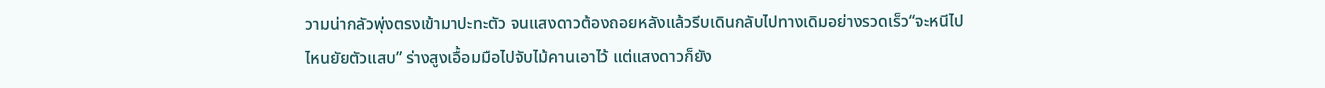วามน่ากลัวพุ่งตรงเข้ามาปะทะตัว จนแสงดาวต้องถอยหลังแล้วรีบเดินกลับไปทางเดิมอย่างรวดเร็ว“จะหนีไปไหนยัยตัวแสบ” ร่างสูงเอื้อมมือไปจับไม้คานเอาไว้ แต่แสงดาวก็ยัง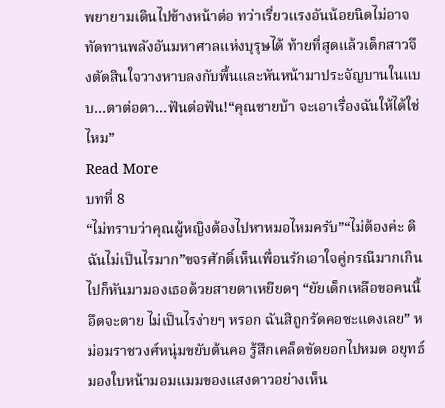พยายามเดินไปข้างหน้าต่อ ทว่าเรี่ยวแรงอันน้อยนิดไม่อาจทัดทานพลังอันมหาศาลแห่งบุรุษได้ ท้ายที่สุดแล้วเด็กสาวจึงตัดสินใจวางหาบลงกับพื้นและหันหน้ามาประจัญบานในแบบ...ตาต่อตา...ฟันต่อฟัน!“คุณชายบ้า จะเอาเรื่องฉันให้ได้ใช่ไหม”
Read More
บทที่ 8
“ไม่ทราบว่าคุณผู้หญิงต้องไปหาหมอไหมครับ”“ไม่ต้องค่ะ ดิฉันไม่เป็นไรมาก”ขจรศักดิ์เห็นเพื่อนรักเอาใจคู่กรณีมากเกินไปก็หันมามองเธอด้วยสายตาเหยียดๆ “ยัยเด็กเหลือขอคนนี้อึดจะตาย ไม่เป็นไรง่ายๆ หรอก ฉันสิถูกรัดคอซะแดงเลย” หม่อมราชวงศ์หนุ่มขยับต้นคอ รู้สึกเคล็ดขัดยอกไปหมด อยุทธ์มองใบหน้ามอมแมมของแสงดาวอย่างเห็น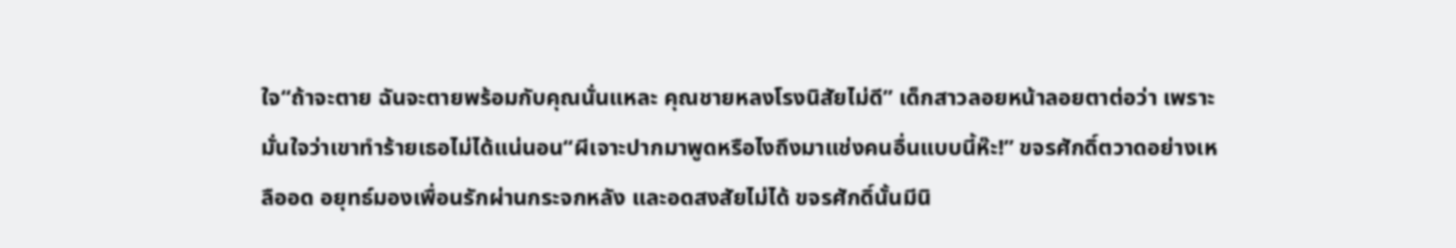ใจ“ถ้าจะตาย ฉันจะตายพร้อมกับคุณนั่นแหละ คุณชายหลงโรงนิสัยไม่ดี” เด็กสาวลอยหน้าลอยตาต่อว่า เพราะมั่นใจว่าเขาทำร้ายเธอไม่ได้แน่นอน“ผีเจาะปากมาพูดหรือไงถึงมาแช่งคนอื่นแบบนี้ห๊ะ!” ขจรศักดิ์ตวาดอย่างเหลืออด อยุทธ์มองเพื่อนรักผ่านกระจกหลัง และอดสงสัยไม่ได้ ขจรศักดิ์นั้นมีนิ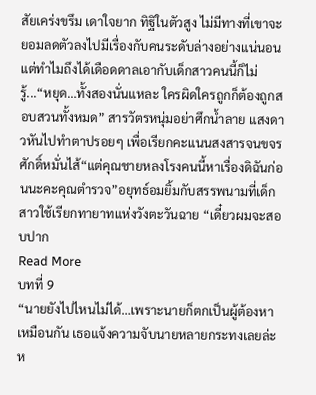สัยเคร่งขรึม เดาใจยาก ทิฐิในตัวสูง ไม่มีทางที่เขาจะยอมลดตัวลงไปมีเรื่องกับคนระดับล่างอย่างแน่นอน แต่ทำไมถึงได้เดือดดาลเอากับเด็กสาวคนนี้ก็ไม่รู้...“หยุด…ทั้งสองนั่นแหละ ใครผิดใครถูกก็ต้องถูกสอบสวนทั้งหมด” สารวัตรหนุ่มอย่าศึกน้ำลาย แสงดาวหันไปทำตาปรอยๆ เพื่อเรียกคะแนนสงสารจนขจรศักดิ์หมั่นไส้“แต่คุณชายหลงโรงคนนี้หาเรื่องดิฉันก่อนนะคะคุณตำรวจ”อยุทธ์อมยิ้มกับสรรพนามที่เด็กสาวใช้เรียกทายาทแห่งวังตะวันฉาย “เดี๋ยวผมจะสอบปาก
Read More
บทที่ 9
“นายยังไปไหนไม่ได้…เพราะนายก็ตกเป็นผู้ต้องหาเหมือนกัน เธอแจ้งความจับนายหลายกระทงเลยล่ะ ห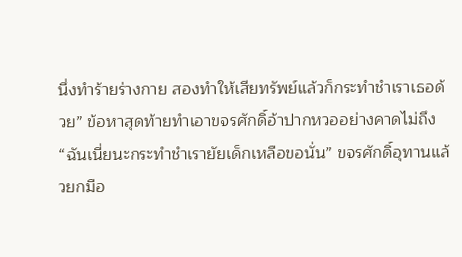นึ่งทำร้ายร่างกาย สองทำให้เสียทรัพย์แล้วก็กระทำชำเราเธอด้วย” ข้อหาสุดท้ายทำเอาขจรศักดิ์อ้าปากหวออย่างคาดไม่ถึง“ฉันเนี่ยนะกระทำชำเรายัยเด็กเหลือขอนั่น” ขจรศักดิ์อุทานแล้วยกมือ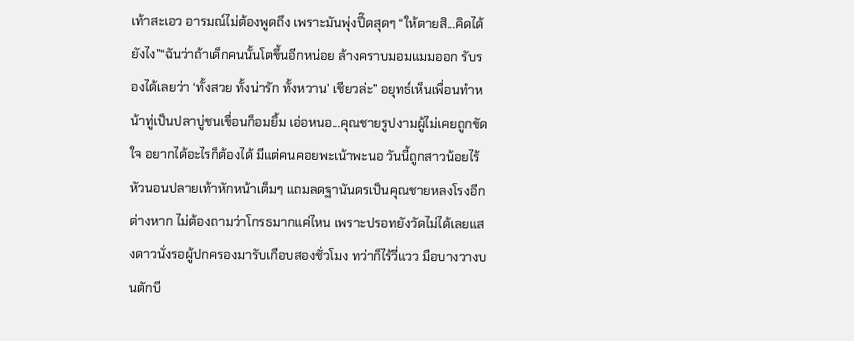เท้าสะเอว อารมณ์ไม่ต้องพูดถึง เพราะมันพุ่งปี๊ดสุดๆ “ให้ตายสิ...คิดได้ยังไง”“ฉันว่าถ้าเด็กคนนั้นโตขึ้นอีกหน่อย ล้างคราบมอมแมมออก รับรองได้เลยว่า ‘ทั้งสวย ทั้งน่ารัก ทั้งหวาน’ เชียวล่ะ” อยุทธ์เห็นเพื่อนทำหน้าทู่เป็นปลาบู่ชนเขื่อนก็อมยิ้ม เอ่อหนอ...คุณชายรูปงามผู้ไม่เคยถูกขัดใจ อยากได้อะไรก็ต้องได้ มีแต่คนคอยพะเน้าพะนอ วันนี้ถูกสาวน้อยไร้หัวนอนปลายเท้าหักหน้าเต็มๆ แถมลดฐานันดรเป็นคุณชายหลงโรงอีกต่างหาก ไม่ต้องถามว่าโกรธมากแค่ไหน เพราะปรอทยังวัดไม่ได้เลยแสงดาวนั่งรอผู้ปกครองมารับเกือบสองชั่วโมง ทว่าก็ไร้วี่แวว มือบางวางบนตักบี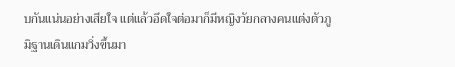บกันแน่นอย่างเสียใจ แต่แล้วอึดใจต่อมาก็มีหญิงวัยกลางคนแต่งตัวภูมิฐานเดินแกมวิ่งขึ้นมา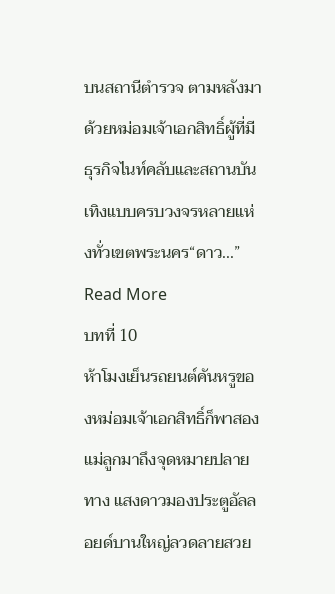บนสถานีตำรวจ ตามหลังมาด้วยหม่อมเจ้าเอกสิทธิ์ผู้ที่มีธุรกิจไนท์คลับและสถานบันเทิงแบบครบวงจรหลายแห่งทั่วเขตพระนคร“ดาว...”
Read More
บทที่ 10
ห้าโมงเย็นรถยนต์คันหรูของหม่อมเจ้าเอกสิทธิ์ก็พาสองแม่ลูกมาถึงจุดหมายปลายทาง แสงดาวมองประตูอัลลอยด์บานใหญ่ลวดลายสวย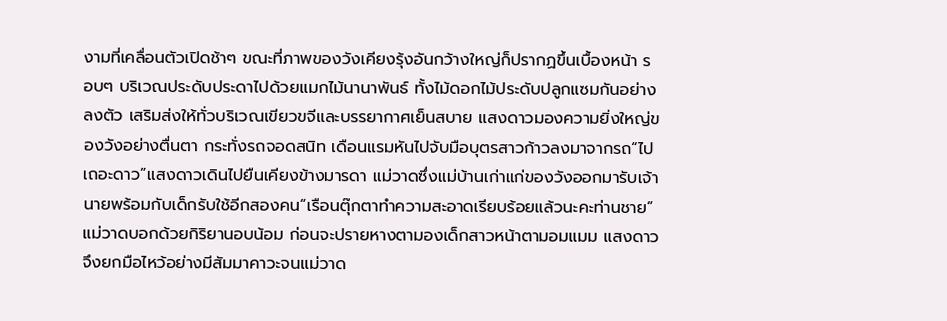งามที่เคลื่อนตัวเปิดช้าๆ ขณะที่ภาพของวังเคียงรุ้งอันกว้างใหญ่ก็ปรากฏขึ้นเบื้องหน้า รอบๆ บริเวณประดับประดาไปด้วยแมกไม้นานาพันธ์ ทั้งไม้ดอกไม้ประดับปลูกแซมกันอย่างลงตัว เสริมส่งให้ทั่วบริเวณเขียวขจีและบรรยากาศเย็นสบาย แสงดาวมองความยิ่งใหญ่ของวังอย่างตื่นตา กระทั่งรถจอดสนิท เดือนแรมหันไปจับมือบุตรสาวก้าวลงมาจากรถ“ไปเถอะดาว”แสงดาวเดินไปยืนเคียงข้างมารดา แม่วาดซึ่งแม่บ้านเก่าแก่ของวังออกมารับเจ้านายพร้อมกับเด็กรับใช้อีกสองคน“เรือนตุ๊กตาทำความสะอาดเรียบร้อยแล้วนะคะท่านชาย” แม่วาดบอกด้วยกิริยานอบน้อม ก่อนจะปรายหางตามองเด็กสาวหน้าตามอมแมม แสงดาวจึงยกมือไหว้อย่างมีสัมมาคาวะจนแม่วาด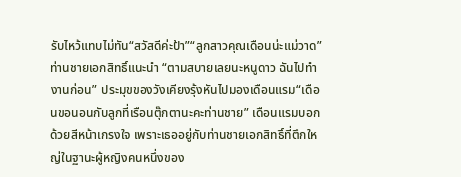รับไหว้แทบไม่ทัน“สวัสดีค่ะป้า”“ลูกสาวคุณเดือนน่ะแม่วาด” ท่านชายเอกสิทธิ์แนะนำ “ตามสบายเลยนะหนูดาว ฉันไปทำงานก่อน” ประมุขของวังเคียงรุ้งหันไปมองเดือนแรม“เดือนขอนอนกับลูกที่เรือนตุ๊กตานะคะท่านชาย” เดือนแรมบอกด้วยสีหน้าเกรงใจ เพราะเธออยู่กับท่านชายเอกสิทธิ์ที่ตึกใหญ่ในฐานะผู้หญิงคนหนึ่งของ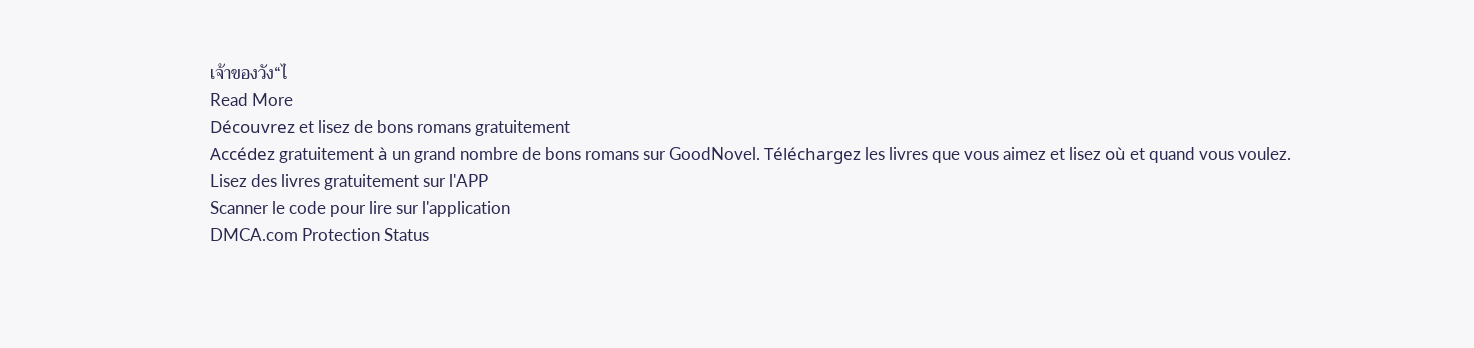เจ้าของวัง“ไ
Read More
Découvrez et lisez de bons romans gratuitement
Accédez gratuitement à un grand nombre de bons romans sur GoodNovel. Téléchargez les livres que vous aimez et lisez où et quand vous voulez.
Lisez des livres gratuitement sur l'APP
Scanner le code pour lire sur l'application
DMCA.com Protection Status